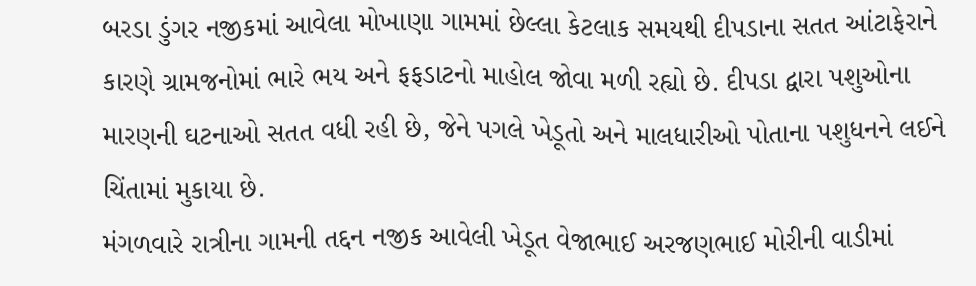બરડા ડુંગર નજીકમાં આવેલા મોખાણા ગામમાં છેલ્લા કેટલાક સમયથી દીપડાના સતત આંટાફેરાને કારણે ગ્રામજનોમાં ભારે ભય અને ફફડાટનો માહોલ જોવા મળી રહ્યો છે. દીપડા દ્વારા પશુઓના મારણની ઘટનાઓ સતત વધી રહી છે, જેને પગલે ખેડૂતો અને માલધારીઓ પોતાના પશુધનને લઈને ચિંતામાં મુકાયા છે.
મંગળવારે રાત્રીના ગામની તદ્દન નજીક આવેલી ખેડૂત વેજાભાઈ અરજણભાઈ મોરીની વાડીમાં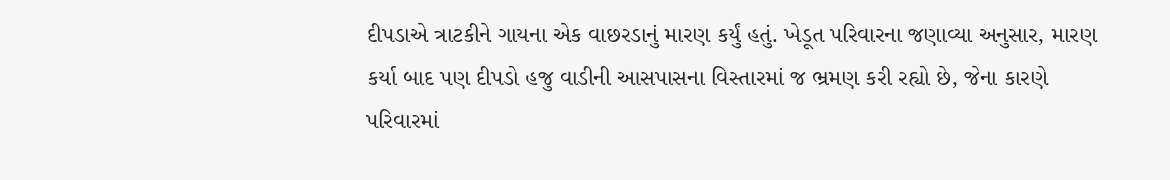દીપડાએ ત્રાટકીને ગાયના એક વાછરડાનું મારણ કર્યું હતું. ખેડૂત પરિવારના જણાવ્યા અનુસાર, મારણ કર્યા બાદ પણ દીપડો હજુ વાડીની આસપાસના વિસ્તારમાં જ ભ્રમણ કરી રહ્યો છે, જેના કારણે પરિવારમાં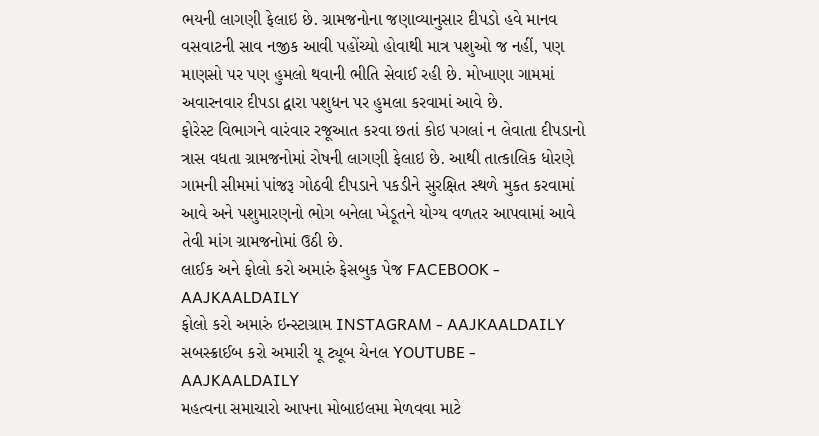ભયની લાગણી ફેલાઇ છે. ગ્રામજનોના જણાવ્યાનુસાર દીપડો હવે માનવ વસવાટની સાવ નજીક આવી પહોંચ્યો હોવાથી માત્ર પશુઓ જ નહીં, પણ માણસો પર પણ હુમલો થવાની ભીતિ સેવાઈ રહી છે. મોખાણા ગામમાં અવારનવાર દીપડા દ્વારા પશુધન પર હુમલા કરવામાં આવે છે.
ફોરેસ્ટ વિભાગને વારંવાર રજૂઆત કરવા છતાં કોઇ પગલાં ન લેવાતા દીપડાનો ત્રાસ વધતા ગ્રામજનોમાં રોષની લાગણી ફેલાઇ છે. આથી તાત્કાલિક ધોરણે ગામની સીમમાં પાંજરૂ ગોઠવી દીપડાને પકડીને સુરક્ષિત સ્થળે મુકત કરવામાં આવે અને પશુમારણનો ભોગ બનેલા ખેડૂતને યોગ્ય વળતર આપવામાં આવે તેવી માંગ ગ્રામજનોમાં ઉઠી છે.
લાઈક અને ફોલો કરો અમારું ફેસબુક પેજ FACEBOOK - AAJKAALDAILY
ફોલો કરો અમારું ઇન્સ્ટાગ્રામ INSTAGRAM - AAJKAALDAILY
સબસ્ક્રાઈબ કરો અમારી યૂ ટ્યૂબ ચેનલ YOUTUBE - AAJKAALDAILY
મહત્વના સમાચારો આપના મોબાઇલમા મેળવવા માટે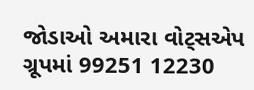જોડાઓ અમારા વોટ્સએપ ગ્રૂપમાં 99251 12230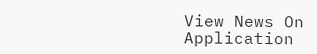View News On Application